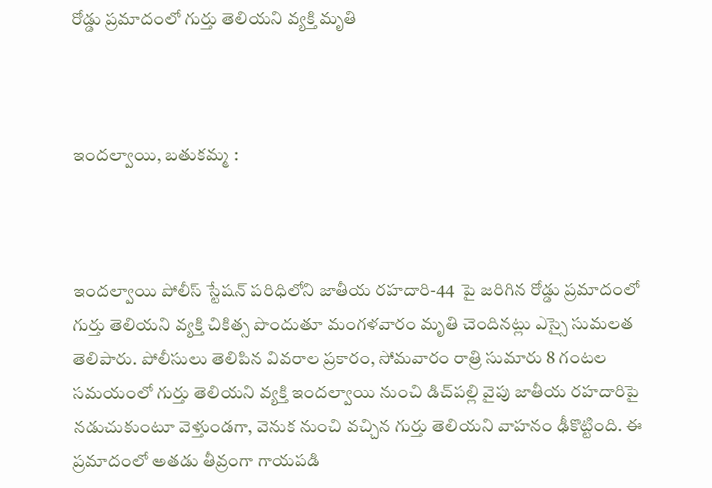రోడ్డు ప్రమాదంలో గుర్తు తెలియని వ్యక్తి మృతి



ఇందల్వాయి, బతుకమ్మ :



ఇందల్వాయి పోలీస్ స్టేషన్ పరిధిలోని జాతీయ రహదారి-44  పై జరిగిన రోడ్డు ప్రమాదంలో గుర్తు తెలియని వ్యక్తి చికిత్స పొందుతూ మంగళవారం మృతి చెందినట్లు ఎస్సై సుమలత తెలిపారు. పోలీసులు తెలిపిన వివరాల ప్రకారం, సోమవారం రాత్రి సుమారు 8 గంటల సమయంలో గుర్తు తెలియని వ్యక్తి ఇందల్వాయి నుంచి డిచ్‌పల్లి వైపు జాతీయ రహదారిపై నడుచుకుంటూ వెళ్తుండగా, వెనుక నుంచి వచ్చిన గుర్తు తెలియని వాహనం ఢీకొట్టింది. ఈ ప్రమాదంలో అతడు తీవ్రంగా గాయపడి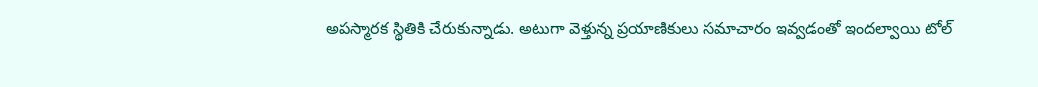అపస్మారక స్థితికి చేరుకున్నాడు. అటుగా వెళ్తున్న ప్రయాణికులు సమాచారం ఇవ్వడంతో ఇందల్వాయి టోల్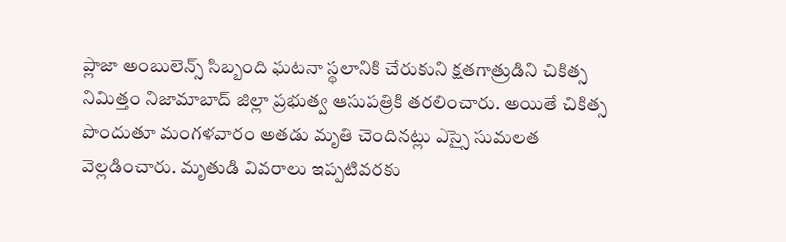ప్లాజా అంబులెన్స్ సిబ్బంది ఘటనా స్థలానికి చేరుకుని క్షతగాత్రుడిని చికిత్స నిమిత్తం నిజామాబాద్ జిల్లా ప్రభుత్వ ఆసుపత్రికి తరలించారు. అయితే చికిత్స పొందుతూ మంగళవారం అతడు మృతి చెందినట్లు ఎస్సై సుమలత వెల్లడించారు. మృతుడి వివరాలు ఇప్పటివరకు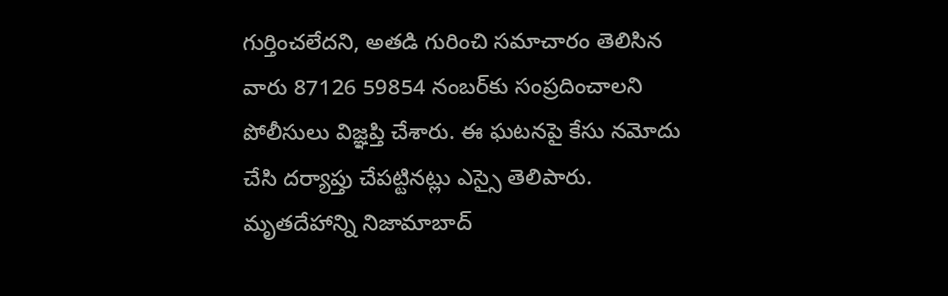గుర్తించలేదని, అతడి గురించి సమాచారం తెలిసిన వారు 87126 59854 నంబర్‌కు సంప్రదించాలని పోలీసులు విజ్ఞప్తి చేశారు. ఈ ఘటనపై కేసు నమోదు చేసి దర్యాప్తు చేపట్టినట్లు ఎస్సై తెలిపారు. మృతదేహాన్ని నిజామాబాద్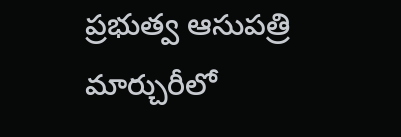ప్రభుత్వ ఆసుపత్రి మార్చురీలో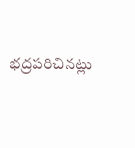భద్రపరిచినట్లు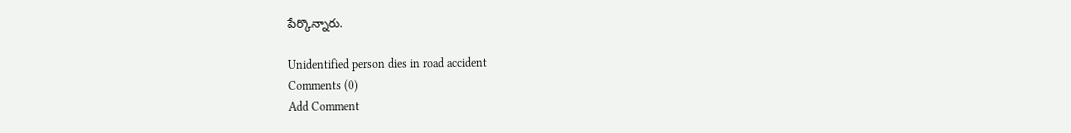పేర్కొన్నారు.

Unidentified person dies in road accident
Comments (0)
Add Comment